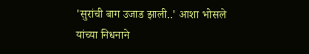'सुरांची बाग उजाड झाली..' आशा भोसले यांच्या निधनाने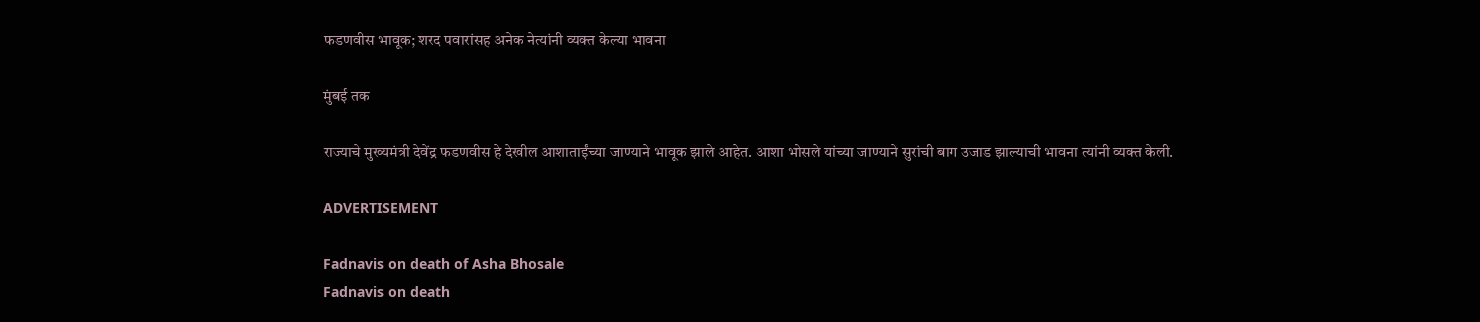फडणवीस भावूक; शरद पवारांसह अनेक नेत्यांनी व्यक्त केल्या भावना

मुंबई तक

राज्याचे मुख्यमंत्री देवेंद्र फडणवीस हे देखील आशाताईंच्या जाण्याने भावूक झाले आहेत. आशा भोसले यांच्या जाण्याने सुरांची बाग उजाड झाल्याची भावना त्यांनी व्यक्त केली.

ADVERTISEMENT

Fadnavis on death of Asha Bhosale
Fadnavis on death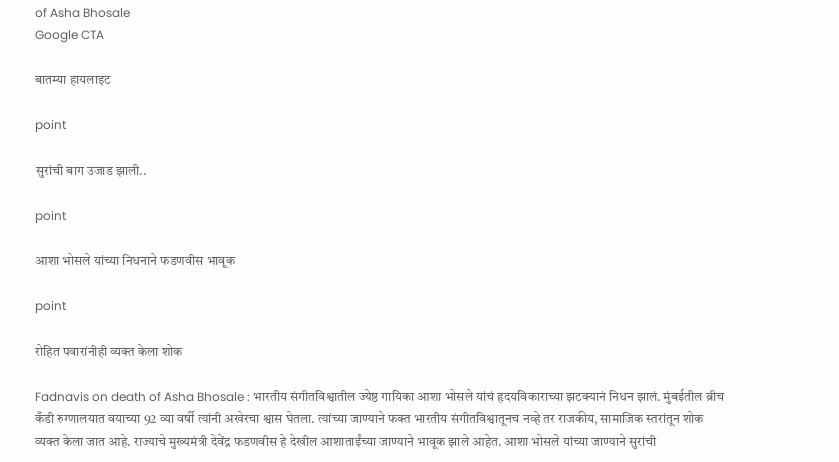of Asha Bhosale
Google CTA

बातम्या हायलाइट

point

सुरांची बाग उजाड झाली..

point

आशा भोसले यांच्या निधनाने फडणवीस भावूक

point

रोहित पवारांनीही व्यक्त केला शोक

Fadnavis on death of Asha Bhosale : भारतीय संगीतविश्वातील ज्येष्ठ गायिका आशा भोसले यांचं हृदयविकाराच्या झटक्यानं निधन झालं. मुंबईतील ब्रीच कँडी रुग्णालयात वयाच्या 92 व्या वर्षी त्यांनी अखेरचा श्वास घेतला. त्यांच्या जाण्याने फक्त भारतीय संगीतविश्वातूनच नव्हे तर राजकीय, सामाजिक स्तरांतून शोक व्यक्त केला जात आहे. राज्याचे मुख्यमंत्री देवेंद्र फडणवीस हे देखील आशाताईंच्या जाण्याने भावूक झाले आहेत. आशा भोसले यांच्या जाण्याने सुरांची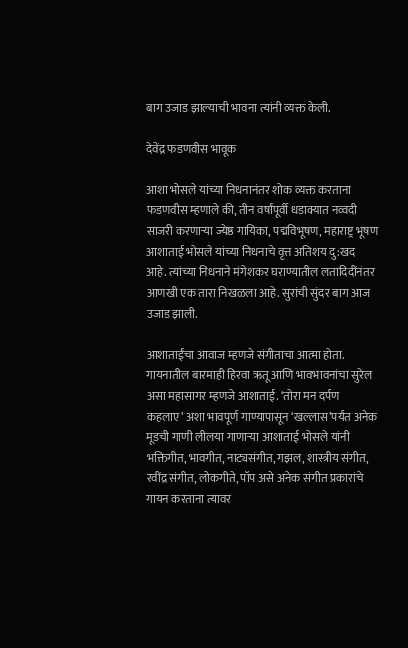बाग उजाड झाल्याची भावना त्यांनी व्यक्त केली.

देवेंद्र फडणवीस भावूक

आशा भोसले यांच्या निधनानंतर शोक व्यक्त करताना फडणवीस म्हणाले की, तीन वर्षांपूर्वी धडाक्यात नव्वदी साजरी करणार्‍या ज्येष्ठ गायिका, पद्मविभूषण, महाराष्ट्र भूषण आशाताई भोसले यांच्या निधनाचे वृत्त अतिशय दु:खद आहे. त्यांच्या निधनाने मंगेशकर घराण्यातील लतादिदींनंतर आणखी एक तारा निखळला आहे. सुरांची सुंदर बाग आज उजाड झाली.

आशाताईंचा आवाज म्हणजे संगीताचा आत्मा होता. गायनातील बारमाही हिरवा ऋतू आणि भावभावनांचा सुरेल असा महासागर म्हणजे आशाताई. ‘तोरा मन दर्पण कहलाए’ अशा भावपूर्ण गाण्यापासून ‘खल्लास’पर्यंत अनेक मूडची गाणी लीलया गाणार्‍या आशाताई भोसले यांनी भक्तिगीत, भावगीत, नाट्यसंगीत, गझल, शास्त्रीय संगीत, रवींद्र संगीत, लोकगीते, पॉप असे अनेक संगीत प्रकारांचे गायन करताना त्यावर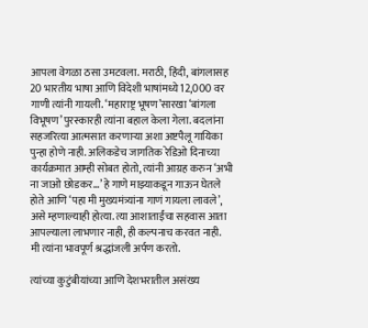आपला वेगळा ठसा उमटवला. मराठी, हिंदी, बांगलासह 20 भारतीय भाषा आणि विदेशी भाषांमध्ये 12,000 वर गाणी त्यांनी गायली. ‘महाराष्ट्र भूषण’सारखा ‘बांगला विभूषण’ पुरस्कारही त्यांना बहाल केला गेला. बदलांना सहजरित्या आत्मसात करणार्‍या अशा अष्टपैलू गायिका पुन्हा होणे नाही. अलिकडेच जागतिक रेडिओ दिनाच्या कार्यक्रमात आम्ही सोबत होतो, त्यांनी आग्रह करुन ‘अभी ना जाओ छोडकर...’ हे गाणे माझ्याकडून गाऊन घेतले होते आणि ‘पहा मी मुख्यमंत्र्यांना गाणं गायला लावले’, असे म्हणाल्याही होत्या. त्या आशाताईंचा सहवास आता आपल्याला लाभणार नाही, ही कल्पनाच करवत नाही.
मी त्यांना भावपूर्ण श्रद्धांजली अर्पण करतो.

त्यांच्या कुटुंबीयांच्या आणि देशभरातील असंख्य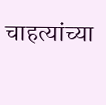चाहत्यांच्या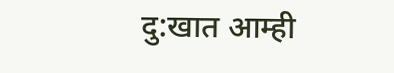दु:खात आम्ही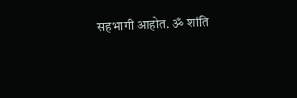सहभागी आहोत. ॐ शांति